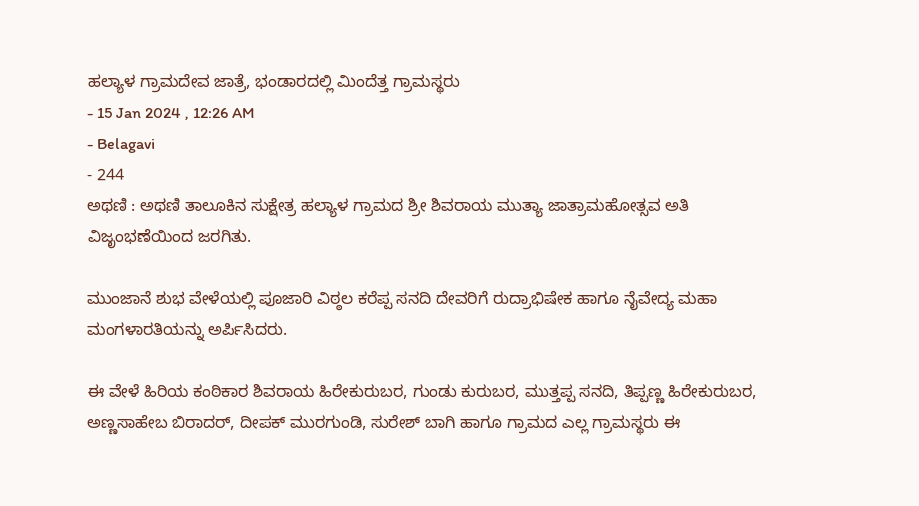ಹಲ್ಯಾಳ ಗ್ರಾಮದೇವ ಜಾತ್ರೆ, ಭಂಡಾರದಲ್ಲಿ ಮಿಂದೆತ್ತ ಗ್ರಾಮಸ್ಥರು
- 15 Jan 2024 , 12:26 AM
- Belagavi
- 244
ಅಥಣಿ : ಅಥಣಿ ತಾಲೂಕಿನ ಸುಕ್ಷೇತ್ರ ಹಲ್ಯಾಳ ಗ್ರಾಮದ ಶ್ರೀ ಶಿವರಾಯ ಮುತ್ಯಾ ಜಾತ್ರಾಮಹೋತ್ಸವ ಅತಿ ವಿಜೃಂಭಣೆಯಿಂದ ಜರಗಿತು.

ಮುಂಜಾನೆ ಶುಭ ವೇಳೆಯಲ್ಲಿ ಪೂಜಾರಿ ವಿಠ್ಠಲ ಕರೆಪ್ಪ ಸನದಿ ದೇವರಿಗೆ ರುದ್ರಾಭಿಷೇಕ ಹಾಗೂ ನೈವೇದ್ಯ ಮಹಾ ಮಂಗಳಾರತಿಯನ್ನು ಅರ್ಪಿಸಿದರು.

ಈ ವೇಳೆ ಹಿರಿಯ ಕಂಠಿಕಾರ ಶಿವರಾಯ ಹಿರೇಕುರುಬರ, ಗುಂಡು ಕುರುಬರ, ಮುತ್ತಪ್ಪ ಸನದಿ, ತಿಪ್ಪಣ್ಣ ಹಿರೇಕುರುಬರ, ಅಣ್ಣಸಾಹೇಬ ಬಿರಾದರ್, ದೀಪಕ್ ಮುರಗುಂಡಿ, ಸುರೇಶ್ ಬಾಗಿ ಹಾಗೂ ಗ್ರಾಮದ ಎಲ್ಲ ಗ್ರಾಮಸ್ಥರು ಈ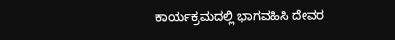ಕಾರ್ಯಕ್ರಮದಲ್ಲಿ ಭಾಗವಹಿಸಿ ದೇವರ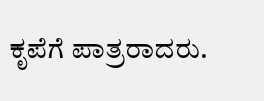ಕೃಪೆಗೆ ಪಾತ್ರರಾದರು.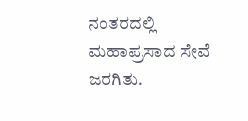ನಂತರದಲ್ಲಿ ಮಹಾಪ್ರಸಾದ ಸೇವೆ ಜರಗಿತು.